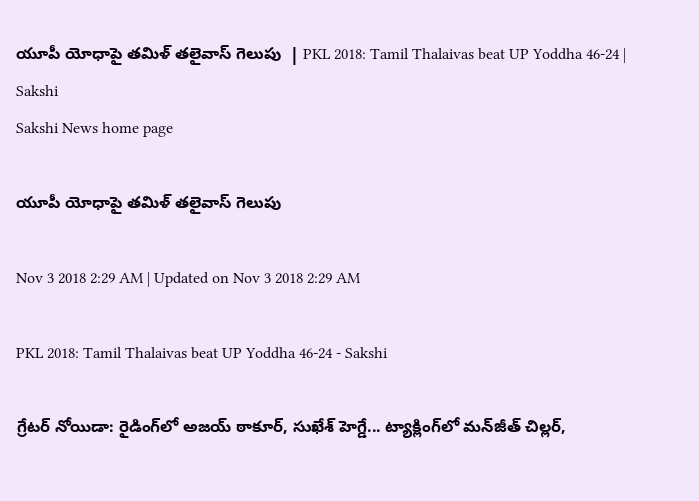యూపీ యోధాపై తమిళ్‌ తలైవాస్‌ గెలుపు  | PKL 2018: Tamil Thalaivas beat UP Yoddha 46-24 | Sakshi
Sakshi News home page

యూపీ యోధాపై తమిళ్‌ తలైవాస్‌ గెలుపు

Nov 3 2018 2:29 AM | Updated on Nov 3 2018 2:29 AM

PKL 2018: Tamil Thalaivas beat UP Yoddha 46-24 - Sakshi

గ్రేటర్‌ నోయిడా: రైడింగ్‌లో అజయ్‌ ఠాకూర్, సుఖేశ్‌ హెగ్డే... ట్యాక్లింగ్‌లో మన్‌జీత్‌ చిల్లర్,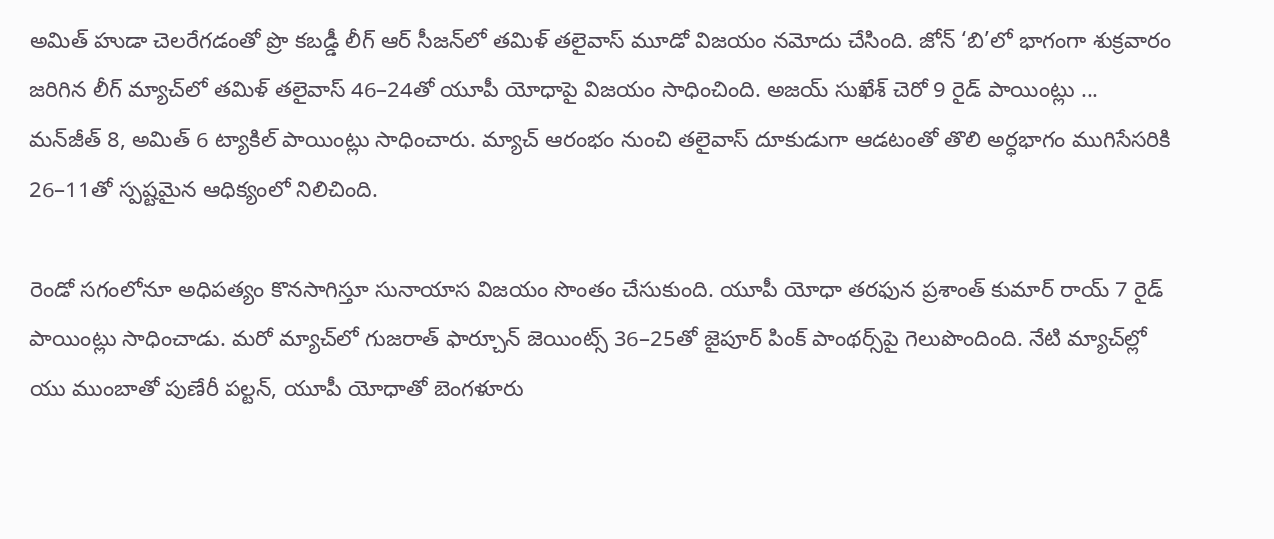అమిత్‌ హుడా చెలరేగడంతో ప్రొ కబడ్డీ లీగ్‌ ఆర్‌ సీజన్‌లో తమిళ్‌ తలైవాస్‌ మూడో విజయం నమోదు చేసింది. జోన్‌ ‘బి’లో భాగంగా శుక్రవారం జరిగిన లీగ్‌ మ్యాచ్‌లో తమిళ్‌ తలైవాస్‌ 46–24తో యూపీ యోధాపై విజయం సాధించింది. అజయ్‌ సుఖేశ్‌ చెరో 9 రైడ్‌ పాయింట్లు ... మన్‌జీత్‌ 8, అమిత్‌ 6 ట్యాకిల్‌ పాయింట్లు సాధించారు. మ్యాచ్‌ ఆరంభం నుంచి తలైవాస్‌ దూకుడుగా ఆడటంతో తొలి అర్ధభాగం ముగిసేసరికి 26–11తో స్పష్టమైన ఆధిక్యంలో నిలిచింది.

రెండో సగంలోనూ అధిపత్యం కొనసాగిస్తూ సునాయాస విజయం సొంతం చేసుకుంది. యూపీ యోధా తరఫున ప్రశాంత్‌ కుమార్‌ రాయ్‌ 7 రైడ్‌ పాయింట్లు సాధించాడు. మరో మ్యాచ్‌లో గుజరాత్‌ ఫార్చూన్‌ జెయింట్స్‌ 36–25తో జైపూర్‌ పింక్‌ పాంథర్స్‌పై గెలుపొందింది. నేటి మ్యాచ్‌ల్లో యు ముంబాతో పుణేరీ పల్టన్, యూపీ యోధాతో బెంగళూరు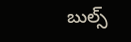బుల్స్‌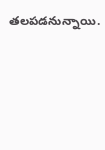తలపడనున్నాయి.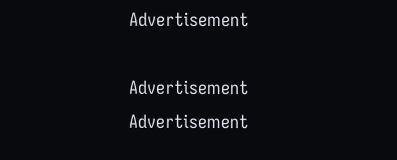Advertisement

Advertisement
Advertisement